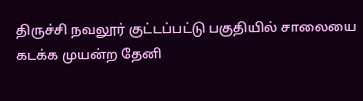திருச்சி நவலூர் குட்டப்பட்டு பகுதியில் சாலையை கடக்க முயன்ற தேனி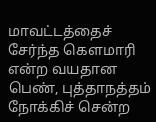மாவட்டத்தைச் சேர்ந்த கௌமாரி என்ற வயதான பெண், புத்தாநத்தம் நோக்கிச் சென்ற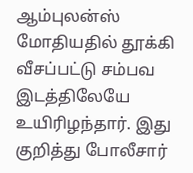ஆம்புலன்ஸ் மோதியதில் தூக்கி வீசப்பட்டு சம்பவ இடத்திலேயே உயிரிழந்தார். இது குறித்து போலீசார்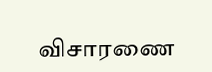விசாரணை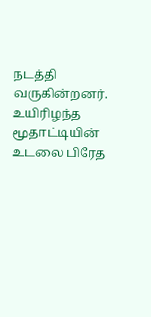நடத்தி வருகின்றனர். உயிரிழந்த மூதாட்டியின் உடலை பிரேத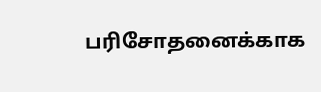பரிசோதனைக்காக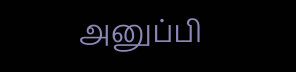அனுப்பி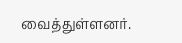வைத்துள்ளனர்.